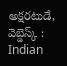అక్షరటుడే, వెబ్డెస్క్ : Indian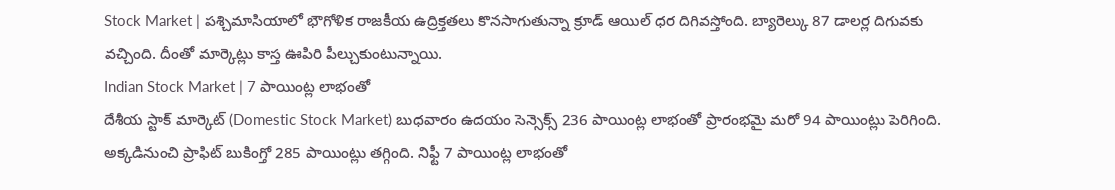Stock Market | పశ్చిమాసియాలో భౌగోళిక రాజకీయ ఉద్రిక్తతలు కొనసాగుతున్నా క్రూడ్ ఆయిల్ ధర దిగివస్తోంది. బ్యారెల్కు 87 డాలర్ల దిగువకు వచ్చింది. దీంతో మార్కెట్లు కాస్త ఊపిరి పీల్చుకుంటున్నాయి.
Indian Stock Market | 7 పాయింట్ల లాభంతో
దేశీయ స్టాక్ మార్కెట్ (Domestic Stock Market) బుధవారం ఉదయం సెన్సెక్స్ 236 పాయింట్ల లాభంతో ప్రారంభమై మరో 94 పాయింట్లు పెరిగింది. అక్కడినుంచి ప్రాఫిట్ బుకింగ్తో 285 పాయింట్లు తగ్గింది. నిఫ్టీ 7 పాయింట్ల లాభంతో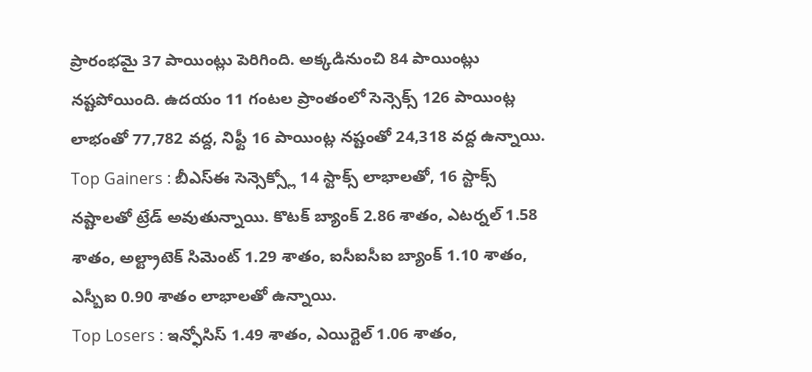ప్రారంభమై 37 పాయింట్లు పెరిగింది. అక్కడినుంచి 84 పాయింట్లు నష్టపోయింది. ఉదయం 11 గంటల ప్రాంతంలో సెన్సెక్స్ 126 పాయింట్ల లాభంతో 77,782 వద్ద, నిఫ్టీ 16 పాయింట్ల నష్టంతో 24,318 వద్ద ఉన్నాయి.
Top Gainers : బీఎస్ఈ సెన్సెక్స్లో 14 స్టాక్స్ లాభాలతో, 16 స్టాక్స్ నష్టాలతో ట్రేడ్ అవుతున్నాయి. కొటక్ బ్యాంక్ 2.86 శాతం, ఎటర్నల్ 1.58 శాతం, అల్ట్రాటెక్ సిమెంట్ 1.29 శాతం, ఐసీఐసీఐ బ్యాంక్ 1.10 శాతం, ఎస్బీఐ 0.90 శాతం లాభాలతో ఉన్నాయి.
Top Losers : ఇన్ఫోసిస్ 1.49 శాతం, ఎయిర్టెల్ 1.06 శాతం,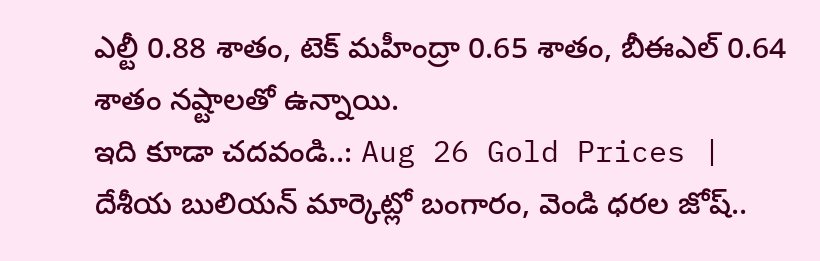ఎల్టీ 0.88 శాతం, టెక్ మహీంద్రా 0.65 శాతం, బీఈఎల్ 0.64 శాతం నష్టాలతో ఉన్నాయి.
ఇది కూడా చదవండి..: Aug 26 Gold Prices | దేశీయ బులియన్ మార్కెట్లో బంగారం, వెండి ధరల జోష్..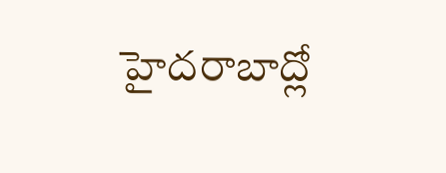హైదరాబాద్లో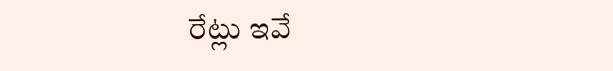రేట్లు ఇవే